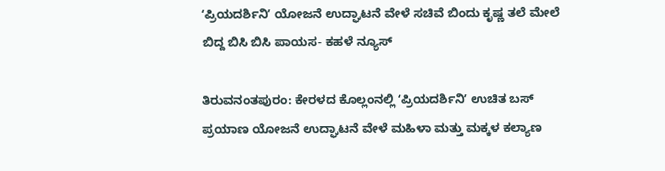ʻಪ್ರಿಯದರ್ಶಿನಿʼ ಯೋಜನೆ ಉದ್ಘಾಟನೆ ವೇಳೆ ಸಚಿವೆ ಬಿಂದು ಕೃಷ್ಣ ತಲೆ ಮೇಲೆ ಬಿದ್ದ ಬಿಸಿ ಬಿಸಿ ಪಾಯಸ- ಕಹಳೆ ನ್ಯೂಸ್

ತಿರುವನಂತಪುರಂ: ಕೇರಳದ ಕೊಲ್ಲಂನಲ್ಲಿ ʻಪ್ರಿಯದರ್ಶಿನಿʼ ಉಚಿತ ಬಸ್ ಪ್ರಯಾಣ ಯೋಜನೆ ಉದ್ಘಾಟನೆ ವೇಳೆ ಮಹಿಳಾ ಮತ್ತು ಮಕ್ಕಳ ಕಲ್ಯಾಣ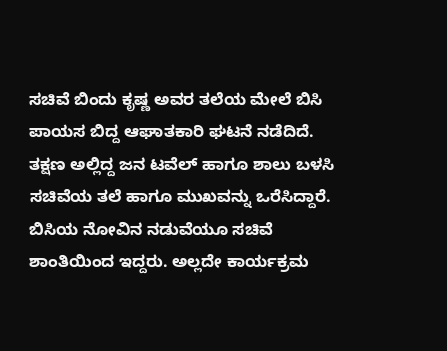ಸಚಿವೆ ಬಿಂದು ಕೃಷ್ಣ ಅವರ ತಲೆಯ ಮೇಲೆ ಬಿಸಿ ಪಾಯಸ ಬಿದ್ದ ಆಘಾತಕಾರಿ ಘಟನೆ ನಡೆದಿದೆ.
ತಕ್ಷಣ ಅಲ್ಲಿದ್ದ ಜನ ಟವೆಲ್ ಹಾಗೂ ಶಾಲು ಬಳಸಿ ಸಚಿವೆಯ ತಲೆ ಹಾಗೂ ಮುಖವನ್ನು ಒರೆಸಿದ್ದಾರೆ. ಬಿಸಿಯ ನೋವಿನ ನಡುವೆಯೂ ಸಚಿವೆ ಶಾಂತಿಯಿಂದ ಇದ್ದರು. ಅಲ್ಲದೇ ಕಾರ್ಯಕ್ರಮ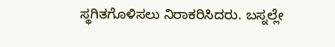ಸ್ಥಗಿತಗೊಳಿಸಲು ನಿರಾಕರಿಸಿದರು. ಬಸ್ನಲ್ಲೇ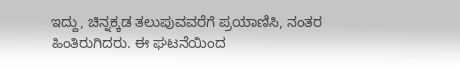ಇದ್ದು, ಚಿನ್ನಕ್ಕಡ ತಲುಪುವವರೆಗೆ ಪ್ರಯಾಣಿಸಿ, ನಂತರ ಹಿಂತಿರುಗಿದರು. ಈ ಘಟನೆಯಿಂದ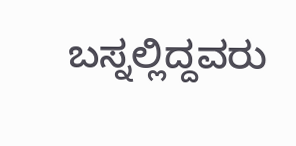ಬಸ್ನಲ್ಲಿದ್ದವರು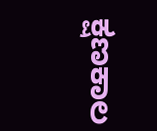ಕ್ಷಣಕಾಲ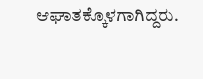ಆಘಾತಕ್ಕೊಳಗಾಗಿದ್ದರು.